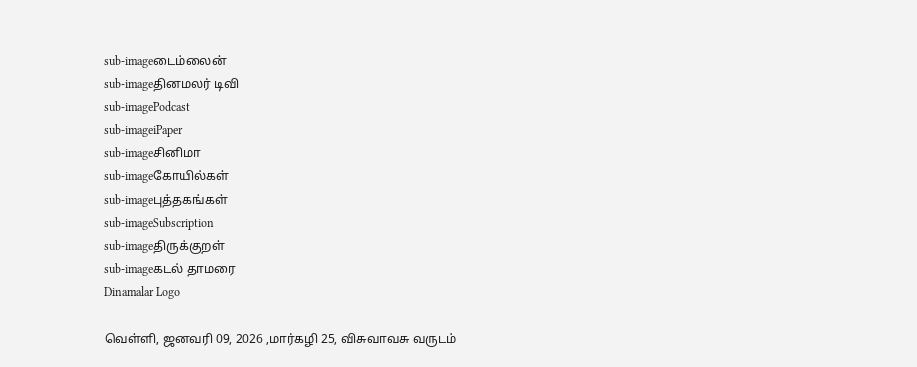sub-imageடைம்லைன்
sub-imageதினமலர் டிவி
sub-imagePodcast
sub-imageiPaper
sub-imageசினிமா
sub-imageகோயில்கள்
sub-imageபுத்தகங்கள்
sub-imageSubscription
sub-imageதிருக்குறள்
sub-imageகடல் தாமரை
Dinamalar Logo

வெள்ளி, ஜனவரி 09, 2026 ,மார்கழி 25, விசுவாவசு வருடம்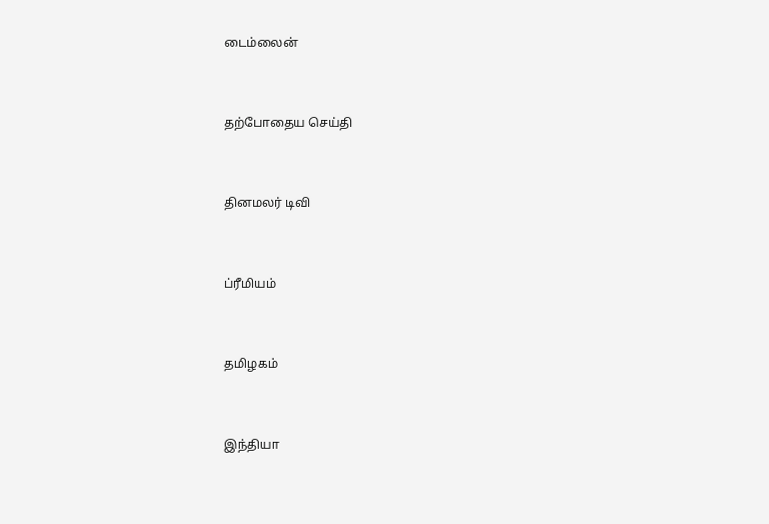டைம்லைன்


தற்போதைய செய்தி


தினமலர் டிவி


ப்ரீமியம்


தமிழகம்


இந்தியா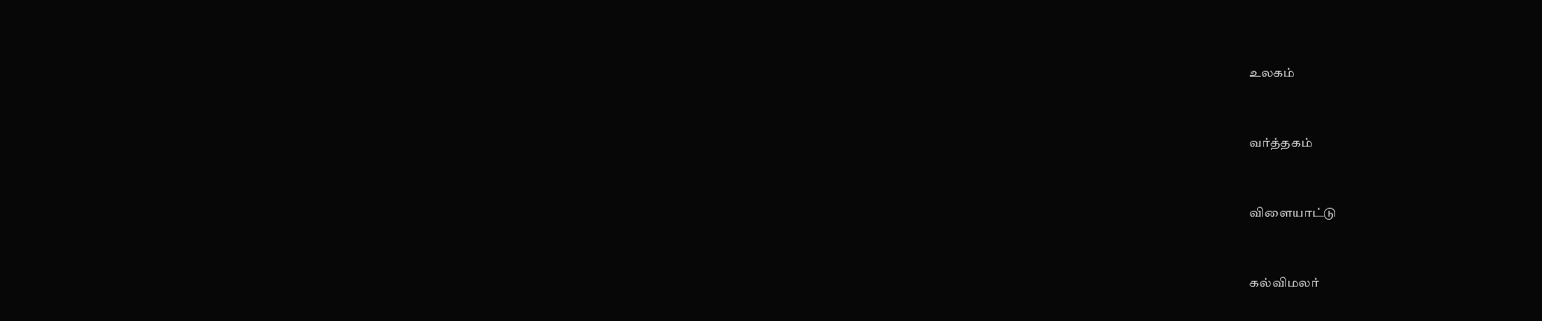உலகம்


வர்த்தகம்


விளையாட்டு


கல்விமலர்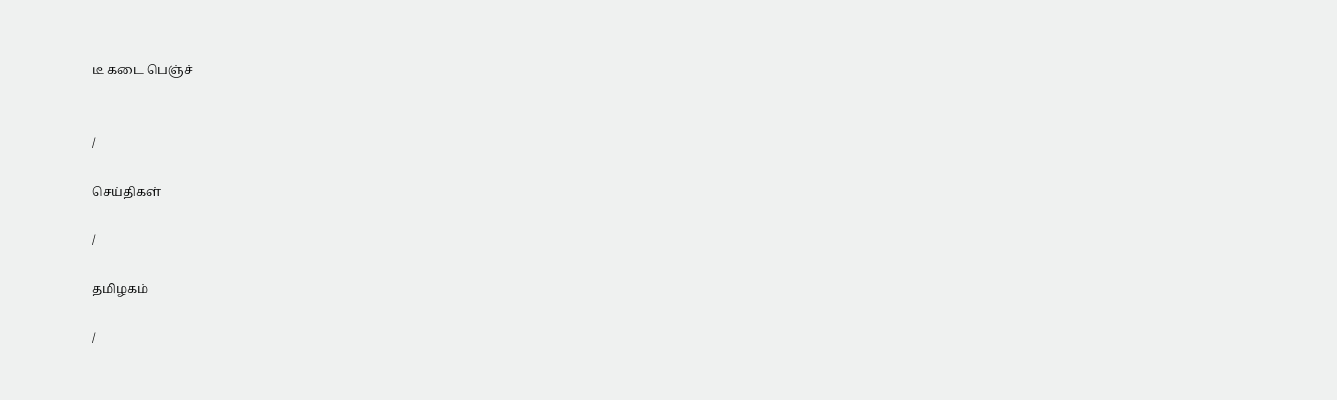டீ கடை பெஞ்ச்


/

செய்திகள்

/

தமிழகம்

/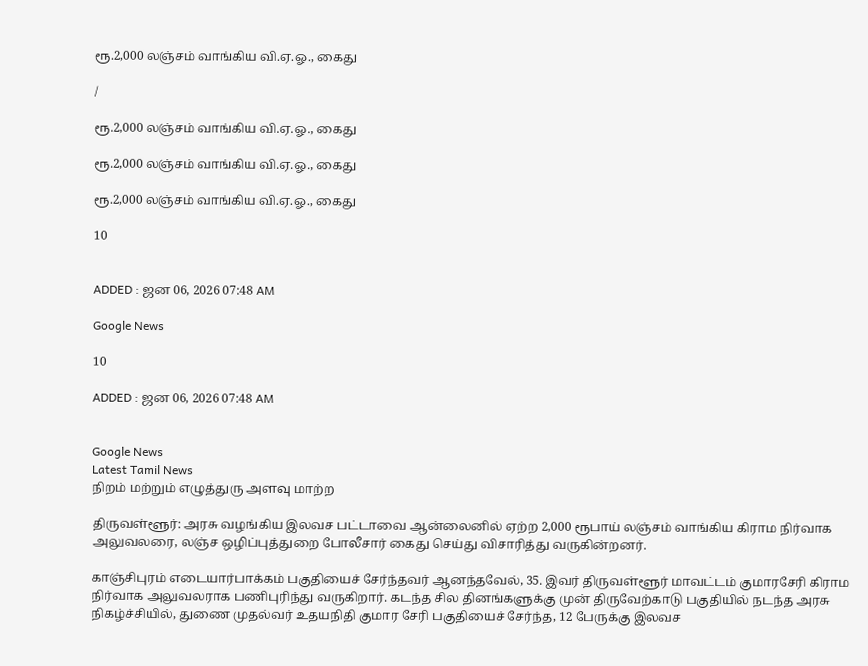ரூ.2,000 லஞ்சம் வாங்கிய வி.ஏ.ஓ., கைது

/

ரூ.2,000 லஞ்சம் வாங்கிய வி.ஏ.ஓ., கைது

ரூ.2,000 லஞ்சம் வாங்கிய வி.ஏ.ஓ., கைது

ரூ.2,000 லஞ்சம் வாங்கிய வி.ஏ.ஓ., கைது

10


ADDED : ஜன 06, 2026 07:48 AM

Google News

10

ADDED : ஜன 06, 2026 07:48 AM


Google News
Latest Tamil News
நிறம் மற்றும் எழுத்துரு அளவு மாற்ற

திருவள்ளூர்: அரசு வழங்கிய இலவச பட்டாவை ஆன்லைனில் ஏற்ற 2,000 ரூபாய் லஞ்சம் வாங்கிய கிராம நிர்வாக அலுவலரை, லஞ்ச ஒழிப்புத்துறை போலீசார் கைது செய்து விசாரித்து வருகின்றனர்.

காஞ்சிபுரம் எடையார்பாக்கம் பகுதியைச் சேர்ந்தவர் ஆனந்தவேல், 35. இவர் திருவள்ளூர் மாவட்டம் குமாரசேரி கிராம நிர்வாக அலுவலராக பணிபுரிந்து வருகிறார். கடந்த சில தினங்களுக்கு முன் திருவேற்காடு பகுதியில் நடந்த அரசு நிகழ்ச்சியில், துணை முதல்வர் உதயநிதி குமார சேரி பகுதியைச் சேர்ந்த, 12 பேருக்கு இலவச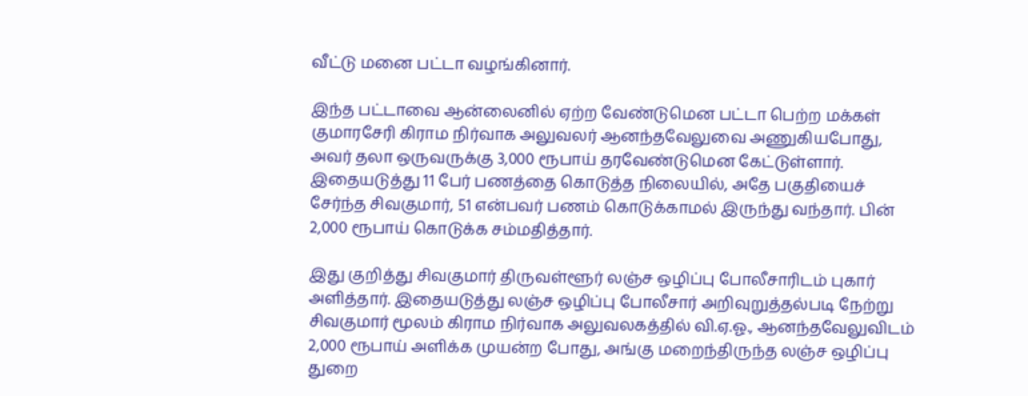வீட்டு மனை பட்டா வழங்கினார்.

இந்த பட்டாவை ஆன்லைனில் ஏற்ற வேண்டுமென பட்டா பெற்ற மக்கள் குமாரசேரி கிராம நிர்வாக அலுவலர் ஆனந்தவேலுவை அணுகியபோது, அவர் தலா ஒருவருக்கு 3,000 ரூபாய் தரவேண்டுமென கேட்டுள்ளார். இதையடுத்து 11 பேர் பணத்தை கொடுத்த நிலையில், அதே பகுதியைச் சேர்ந்த சிவகுமார், 51 என்பவர் பணம் கொடுக்காமல் இருந்து வந்தார். பின் 2,000 ரூபாய் கொடுக்க சம்மதித்தார்.

இது குறித்து சிவகுமார் திருவள்ளூர் லஞ்ச ஒழிப்பு போலீசாரிடம் புகார் அளித்தார். இதையடுத்து லஞ்ச ஒழிப்பு போலீசார் அறிவுறுத்தல்படி நேற்று சிவகுமார் மூலம் கிராம நிர்வாக அலுவலகத்தில் வி.ஏ.ஓ., ஆனந்தவேலுவிடம் 2,000 ரூபாய் அளிக்க முயன்ற போது, அங்கு மறைந்திருந்த லஞ்ச ஒழிப்பு துறை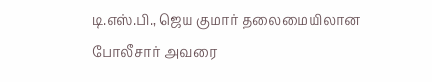டி.எஸ்.பி., ஜெய குமார் தலைமையிலான போலீசார் அவரை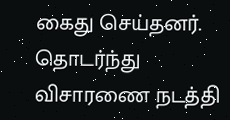கைது செய்தனர். தொடர்ந்து விசாரணை நடத்தி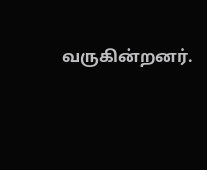வருகின்றனர்.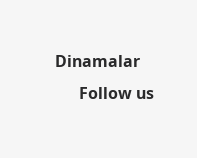Dinamalar
      Follow us